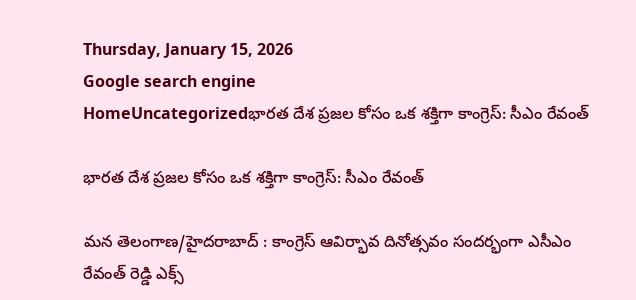Thursday, January 15, 2026
Google search engine
HomeUncategorizedభారత దేశ ప్రజల కోసం ఒక శక్తిగా కాంగ్రెస్: సీఎం రేవంత్

భారత దేశ ప్రజల కోసం ఒక శక్తిగా కాంగ్రెస్: సీఎం రేవంత్

మన తెలంగాణ/హైదరాబాద్ : కాంగ్రెస్ ఆవిర్భావ దినోత్సవం సందర్భంగా ఎసీఎం రేవంత్ రెడ్డి ఎక్స్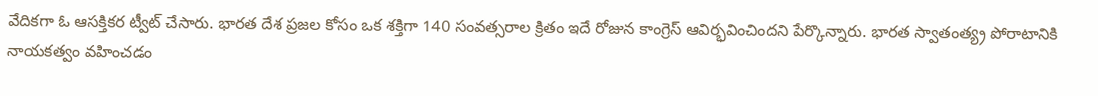వేదికగా ఓ ఆసక్తికర ట్వీట్ చేసారు. భారత దేశ ప్రజల కోసం ఒక శక్తిగా 140 సంవత్సరాల క్రితం ఇదే రోజున కాంగ్రెస్ ఆవిర్భవించిందని పేర్కొన్నారు. భారత స్వాతంత్య్ర పోరాటానికి నాయకత్వం వహించడం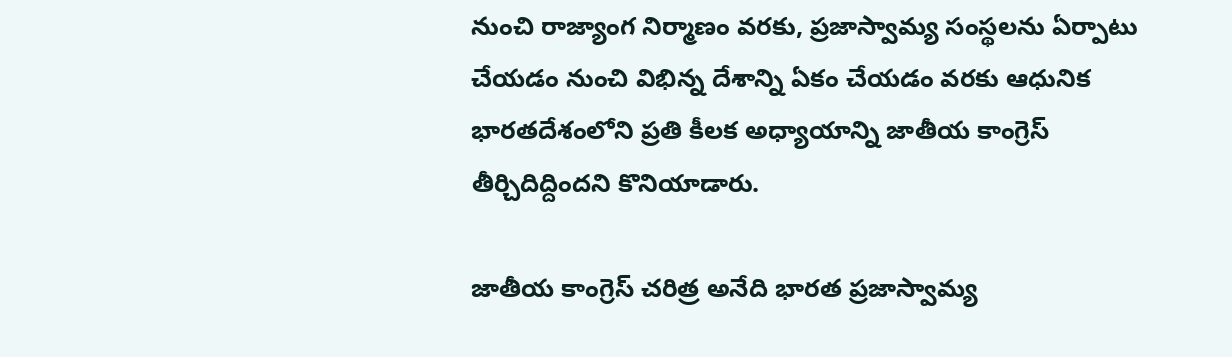నుంచి రాజ్యాంగ నిర్మాణం వరకు, ప్రజాస్వామ్య సంస్థలను ఏర్పాటు చేయడం నుంచి విభిన్న దేశాన్ని ఏకం చేయడం వరకు ఆధునిక భారతదేశంలోని ప్రతి కీలక అధ్యాయాన్ని జాతీయ కాంగ్రెస్ తీర్చిదిద్దిందని కొనియాడారు.

జాతీయ కాంగ్రెస్ చరిత్ర అనేది భారత ప్రజాస్వామ్య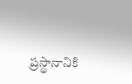ప్రస్థానానికి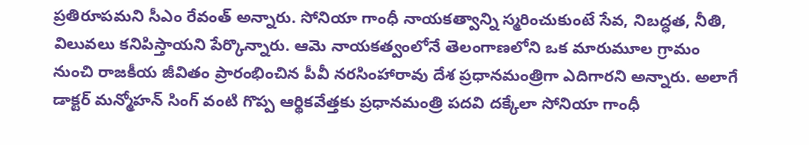ప్రతిరూపమని సీఎం రేవంత్ అన్నారు. సోనియా గాంధీ నాయకత్వాన్ని స్మరించుకుంటే సేవ, నిబద్ధత, నీతి, విలువలు కనిపిస్తాయని పేర్కొన్నారు. ఆమె నాయకత్వంలోనే తెలంగాణలోని ఒక మారుమూల గ్రామం నుంచి రాజకీయ జీవితం ప్రారంభించిన పీవీ నరసింహారావు దేశ ప్రధానమంత్రిగా ఎదిగారని అన్నారు. అలాగే డాక్టర్ మన్మోహన్ సింగ్ వంటి గొప్ప ఆర్థికవేత్తకు ప్రధానమంత్రి పదవి దక్కేలా సోనియా గాంధీ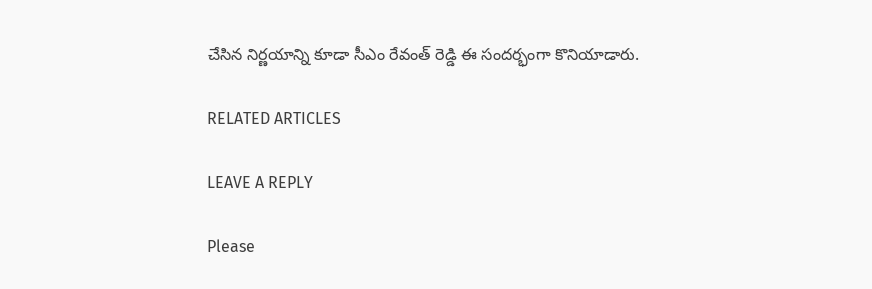చేసిన నిర్ణయాన్ని కూడా సీఎం రేవంత్ రెడ్డి ఈ సందర్భంగా కొనియాడారు.

RELATED ARTICLES

LEAVE A REPLY

Please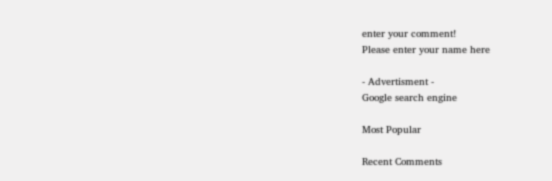enter your comment!
Please enter your name here

- Advertisment -
Google search engine

Most Popular

Recent Comments